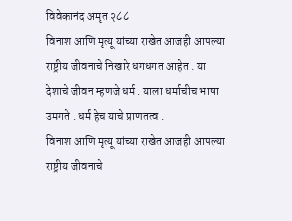विवेकानंद अमृत २८८
विनाश आणि मृत्यू यांच्या राखेत आजही आपल्या राष्ट्रीय जीवनाचे निखारे धगधगत आहेत . या देशाचे जीवन म्हणजे धर्म . याला धर्माचीच भाषा उमगते . धर्म हेच याचे प्राणतत्व .
विनाश आणि मृत्यू यांच्या राखेत आजही आपल्या राष्ट्रीय जीवनाचे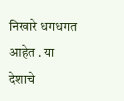निखारे धगधगत आहेत . या देशाचे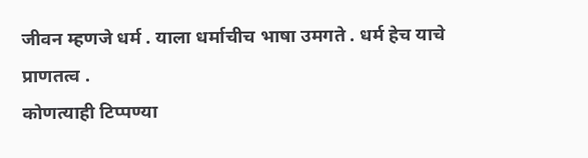जीवन म्हणजे धर्म . याला धर्माचीच भाषा उमगते . धर्म हेच याचे प्राणतत्व .
कोणत्याही टिप्पण्या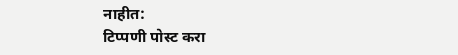नाहीत:
टिप्पणी पोस्ट करा